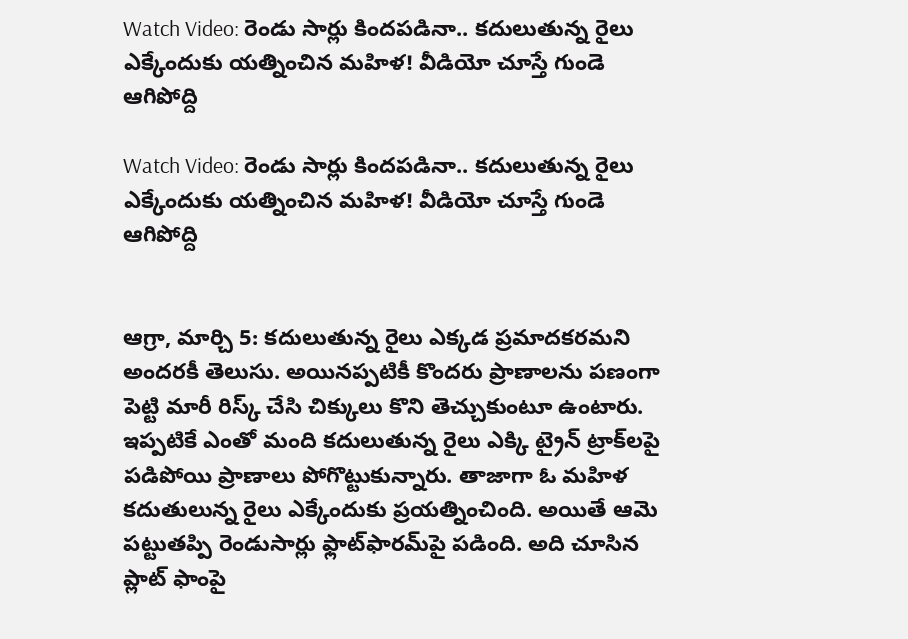Watch Video: రెండు సార్లు కిందపడినా.. కదులుతున్న రైలు ఎక్కేందుకు యత్నించిన మహిళ! వీడియో చూస్తే గుండె ఆగిపోద్ది

Watch Video: రెండు సార్లు కిందపడినా.. కదులుతున్న రైలు ఎక్కేందుకు యత్నించిన మహిళ! వీడియో చూస్తే గుండె ఆగిపోద్ది


ఆగ్రా, మార్చి 5: కదులుతున్న రైలు ఎక్కడ ప్రమాదకరమని అందరకీ తెలుసు. అయినప్పటికీ కొందరు ప్రాణాలను పణంగా పెట్టి మారీ రిస్క్‌ చేసి చిక్కులు కొని తెచ్చుకుంటూ ఉంటారు. ఇప్పటికే ఎంతో మంది కదులుతున్న రైలు ఎక్కి ట్రైన్‌ ట్రాక్‌లపై పడిపోయి ప్రాణాలు పోగొట్టుకున్నారు. తాజాగా ఓ మహిళ కదుతులున్న రైలు ఎక్కేందుకు ప్రయత్నించింది. అయితే ఆమె పట్టుతప్పి రెండుసార్లు ఫ్లాట్‌ఫారమ్‌పై పడింది. అది చూసిన ప్లాట్ ఫాంపై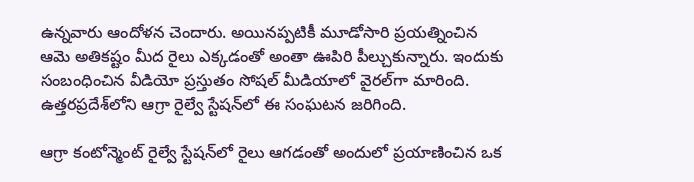ఉన్నవారు ఆందోళన చెందారు. అయినప్పటికీ మూడోసారి ప్రయత్నించిన ఆమె అతికష్టం మీద రైలు ఎక్కడంతో అంతా ఊపిరి పీల్చుకున్నారు. ఇందుకు సంబంధించిన వీడియో ప్రస్తుతం సోషల్ మీడియాలో వైరల్‌గా మారింది. ఉత్తరప్రదేశ్‌లోని ఆగ్రా రైల్వే స్టేషన్‌లో ఈ సంఘటన జరిగింది.

ఆగ్రా కంటోన్మెంట్ రైల్వే స్టేషన్‌లో రైలు ఆగడంతో అందులో ప్రయాణించిన ఒక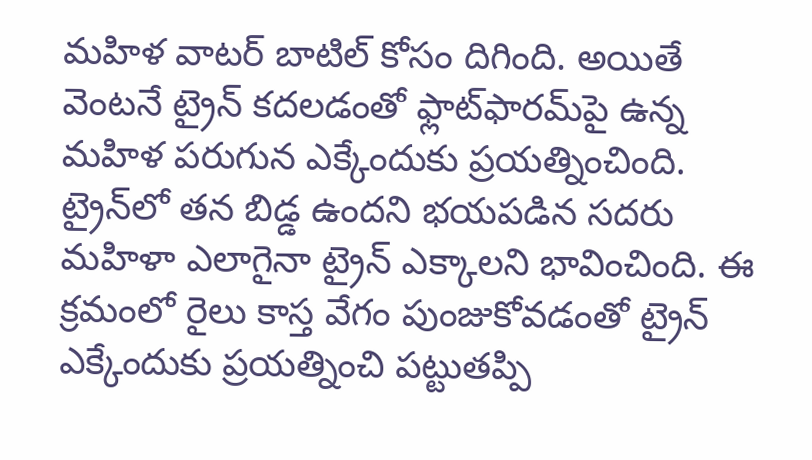మహిళ వాటర్‌ బాటిల్‌ కోసం దిగింది. అయితే వెంటనే ట్రైన్‌ కదలడంతో ఫ్లాట్‌ఫారమ్‌పై ఉన్న మహిళ పరుగున ఎక్కేందుకు ప్రయత్నించింది. ట్రైన్‌లో తన బిడ్డ ఉందని భయపడిన సదరు మహిళా ఎలాగైనా ట్రైన్‌ ఎక్కాలని భావించింది. ఈ క్రమంలో రైలు కాస్త వేగం పుంజుకోవడంతో ట్రైన్‌ ఎక్కేందుకు ప్రయత్నించి పట్టుతప్పి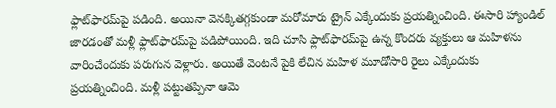ఫ్లాట్‌ఫారమ్‌పై పడింది. అయినా వెనక్కితగ్గకుండా మరోమారు ట్రైన్‌ ఎక్కేందుకు ప్రయత్నించింది. ఈసారి హ్యాండిల్‌ జారడంతో మళ్లీ ఫ్లాట్‌ఫారమ్‌పై పడిపోయింది. ఇది చూసి ఫ్లాట్‌ఫారమ్‌పై ఉన్న కొందరు వ్యక్తులు ఆ మహిళను వారించేందుకు పరుగున వెళ్లారు. అయితే వెంటనే పైకి లేచిన మహిళ మూడోసారి రైలు ఎక్కేందుకు ప్రయత్నించింది. మళ్లీ పట్టుతప్పినా ఆమె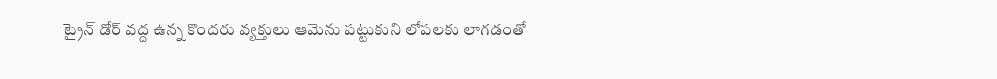ట్రైన్‌ డోర్‌ వద్ద ఉన్న కొందరు వ్యక్తులు ఆమెను పట్టుకుని లోపలకు లాగడంతో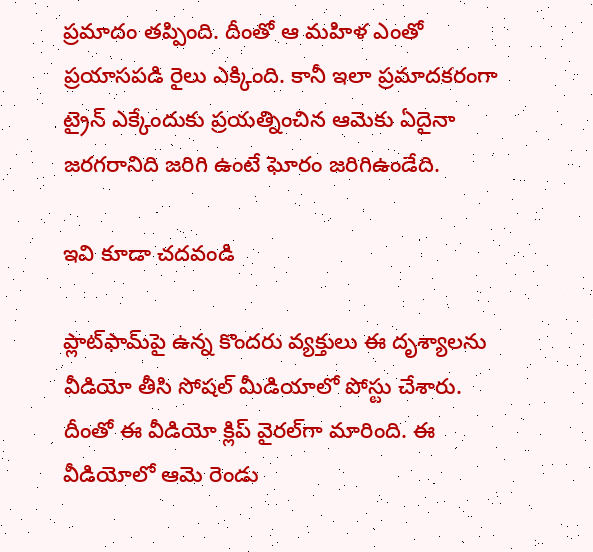ప్రమాదం తప్పింది. దీంతో ఆ మహిళ ఎంతో ప్రయాసపడి రైలు ఎక్కింది. కానీ ఇలా ప్రమాదకరంగా ట్రైన్‌ ఎక్కేందుకు ప్రయత్నించిన ఆమెకు ఏదైనా జరగరానిది జరిగి ఉంటే ఘోరం జరిగిఉండేది.

ఇవి కూడా చదవండి

ప్లాట్‌ఫామ్‌పై ఉన్న కొందరు వ్యక్తులు ఈ దృశ్యాలను వీడియో తీసి సోషల్‌ మీడియాలో పోస్టు చేశారు. దీంతో ఈ వీడియో క్లిప్‌ వైరల్‌గా మారింది. ఈ వీడియోలో ఆమె రెండు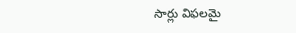సార్లు విఫలమై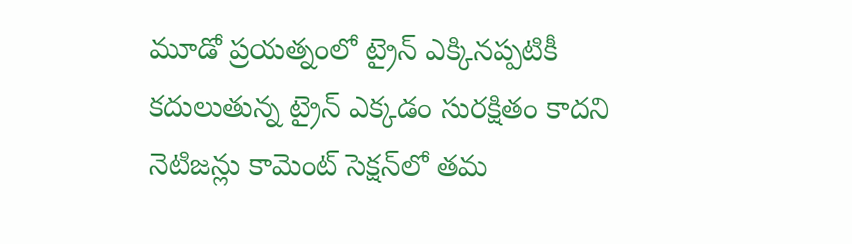మూడో ప్రయత్నంలో ట్రైన్‌ ఎక్కినప్పటికీ కదులుతున్న ట్రైన్‌ ఎక్కడం సురక్షితం కాదని నెటిజన్లు కామెంట్‌ సెక్షన్‌లో తమ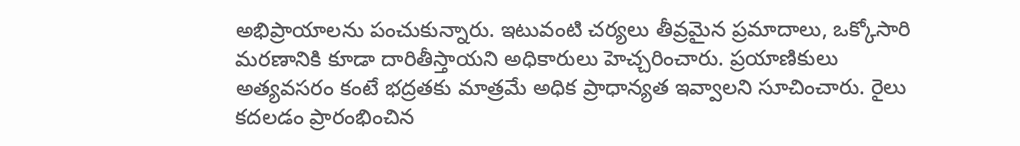అభిప్రాయాలను పంచుకున్నారు. ఇటువంటి చర్యలు తీవ్రమైన ప్రమాదాలు, ఒక్కోసారి మరణానికి కూడా దారితీస్తాయని అధికారులు హెచ్చరించారు. ప్రయాణికులు అత్యవసరం కంటే భద్రతకు మాత్రమే అధిక ప్రాధాన్యత ఇవ్వాలని సూచించారు. రైలు కదలడం ప్రారంభించిన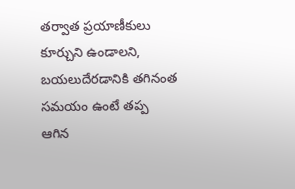తర్వాత ప్రయాణీకులు కూర్చుని ఉండాలని, బయలుదేరడానికి తగినంత సమయం ఉంటే తప్ప ఆగిన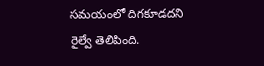సమయంలో దిగకూడదని రైల్వే తెలిపింది.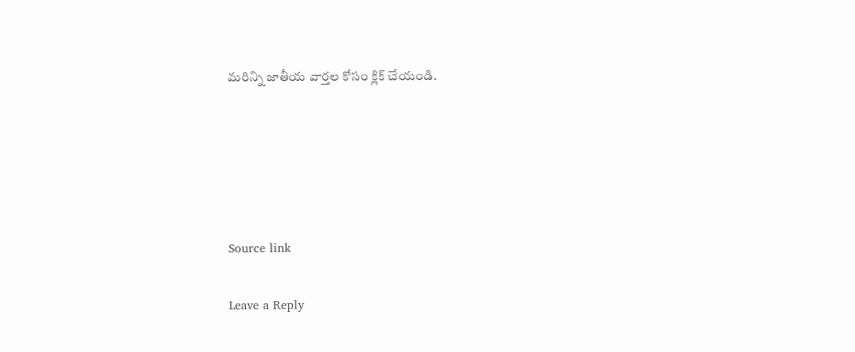మరిన్ని జాతీయ వార్తల కోసం క్లిక్‌ చేయండి.





Source link

Leave a Reply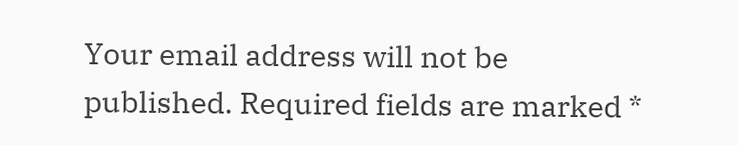Your email address will not be published. Required fields are marked *